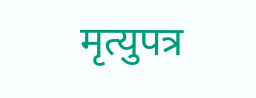मृत्युपत्र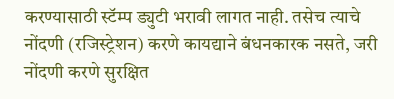करण्यासाठी स्टॅम्प ड्युटी भरावी लागत नाही. तसेच त्याचे नोंदणी (रजिस्ट्रेशन) करणे कायद्याने बंधनकारक नसते, जरी नोंदणी करणे सुरक्षित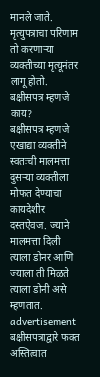मानले जाते. मृत्युपत्राचा परिणाम तो करणाऱ्या व्यक्तीच्या मृत्यूनंतर लागू होतो.
बक्षीसपत्र म्हणजे काय?
बक्षीसपत्र म्हणजे एखाद्या व्यक्तीने स्वतःची मालमत्ता दुसऱ्या व्यक्तीला मोफत देण्याचा कायदेशीर दस्तऐवज. ज्याने मालमत्ता दिली त्याला डोनर आणि ज्याला ती मिळते त्याला डोनी असे म्हणतात.
advertisement
बक्षीसपत्राद्वारे फक्त अस्तित्वात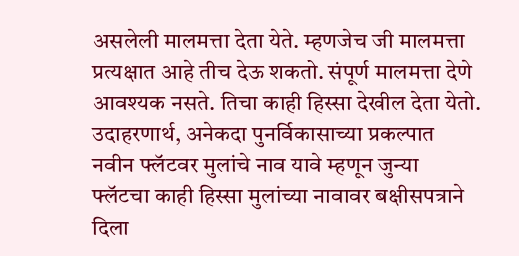असलेली मालमत्ता देता येते. म्हणजेच जी मालमत्ता प्रत्यक्षात आहे तीच देऊ शकतो. संपूर्ण मालमत्ता देणे आवश्यक नसते. तिचा काही हिस्सा देखील देता येतो.
उदाहरणार्थ, अनेकदा पुनर्विकासाच्या प्रकल्पात नवीन फ्लॅटवर मुलांचे नाव यावे म्हणून जुन्या फ्लॅटचा काही हिस्सा मुलांच्या नावावर बक्षीसपत्राने दिला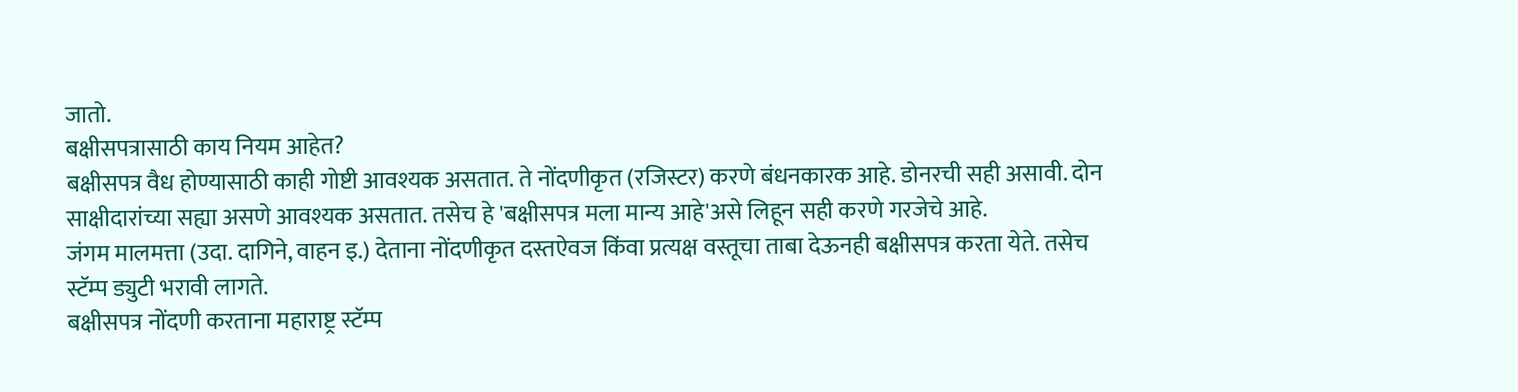जातो.
बक्षीसपत्रासाठी काय नियम आहेत?
बक्षीसपत्र वैध होण्यासाठी काही गोष्टी आवश्यक असतात. ते नोंदणीकृत (रजिस्टर) करणे बंधनकारक आहे. डोनरची सही असावी. दोन साक्षीदारांच्या सह्या असणे आवश्यक असतात. तसेच हे 'बक्षीसपत्र मला मान्य आहे'असे लिहून सही करणे गरजेचे आहे.
जंगम मालमत्ता (उदा. दागिने, वाहन इ.) देताना नोंदणीकृत दस्तऐवज किंवा प्रत्यक्ष वस्तूचा ताबा देऊनही बक्षीसपत्र करता येते. तसेच स्टॅम्प ड्युटी भरावी लागते.
बक्षीसपत्र नोंदणी करताना महाराष्ट्र स्टॅम्प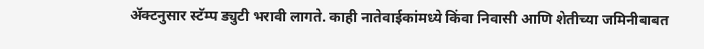ॲक्टनुसार स्टॅम्प ड्युटी भरावी लागते. काही नातेवाईकांमध्ये किंवा निवासी आणि शेतीच्या जमिनीबाबत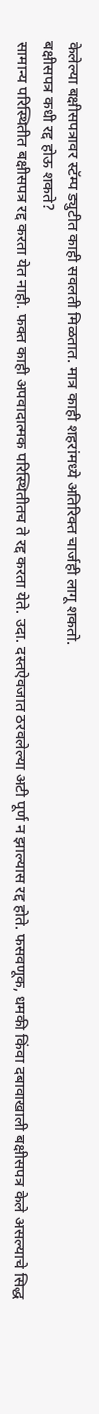केलेल्या बक्षीसपत्रावर स्टॅम्प ड्युटीत काही सवलती मिळतात. मात्र काही शहरांमध्ये अतिरिक्त चार्जही लागू शकतो.
बक्षीसपत्र कधी रद्द होऊ शकते?
सामान्य परिस्थितीत बक्षीसपत्र रद्द करता येत नाही. फक्त काही अपवादात्मक परिस्थितीतच ते रद्द करता येते. उदा. दस्तऐवजात ठरवलेल्या अटी पूर्ण न झाल्यास रद्द होते. फसवणूक, धमकी किंवा दबावाखाली बक्षीसपत्र केले असल्याचे सिद्ध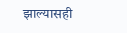झाल्यासही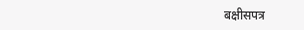बक्षीसपत्र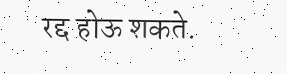रद्द होऊ शकते.